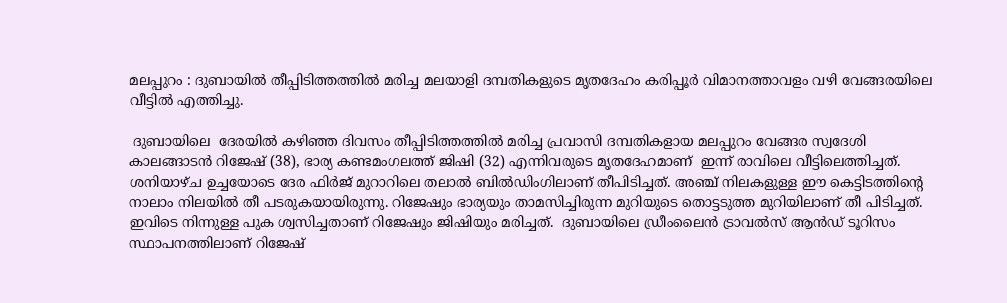മലപ്പുറം : ദുബായില്‍ തീപ്പിടിത്തത്തില്‍ മരിച്ച മലയാളി ദമ്പതികളുടെ മൃതദേഹം കരിപ്പൂര്‍ വിമാനത്താവളം വഴി വേങ്ങരയിലെ വീട്ടില്‍ എത്തിച്ചു.

 ദുബായിലെ  ദേരയില്‍ കഴിഞ്ഞ ദിവസം തീപ്പിടിത്തത്തില്‍ മരിച്ച പ്രവാസി ദമ്പതികളായ മലപ്പുറം വേങ്ങര സ്വദേശി കാലങ്ങാടന്‍ റിജേഷ് (38), ഭാര്യ കണ്ടമംഗലത്ത് ജിഷി (32) എന്നിവരുടെ മൃതദേഹമാണ്  ഇന്ന് രാവിലെ വീട്ടിലെത്തിച്ചത്. ശനിയാഴ്ച ഉച്ചയോടെ ദേര ഫിര്‍ജ് മുറാറിലെ തലാല്‍ ബില്‍ഡിംഗിലാണ് തീപിടിച്ചത്. അഞ്ച് നിലകളുള്ള ഈ കെട്ടിടത്തിന്റെ നാലാം നിലയില്‍ തീ പടരുകയായിരുന്നു. റിജേഷും ഭാര്യയും താമസിച്ചിരുന്ന മുറിയുടെ തൊട്ടടുത്ത മുറിയിലാണ് തീ പിടിച്ചത്. ഇവിടെ നിന്നുള്ള പുക ശ്വസിച്ചതാണ് റിജേഷും ജിഷിയും മരിച്ചത്.  ദുബായിലെ ഡ്രീംലൈന്‍ ട്രാവല്‍സ് ആന്‍ഡ് ടൂറിസം സ്ഥാപനത്തിലാണ് റിജേഷ്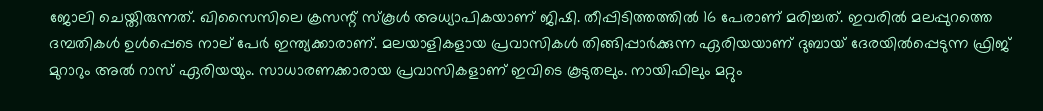ജോലി ചെയ്തിരുന്നത്. ഖിസൈസിലെ ക്രസന്റ് സ്‌കൂള്‍ അധ്യാപികയാണ് ജിഷി. തീപ്പിടിത്തത്തില്‍ 16 പേരാണ് മരിച്ചത്. ഇവരില്‍ മലപ്പുറത്തെ ദമ്പതികള്‍ ഉള്‍പ്പെടെ നാല് പേര്‍ ഇന്ത്യക്കാരാണ്. മലയാളികളായ പ്രവാസികള്‍ തിങ്ങിപ്പാര്‍ക്കുന്ന ഏരിയയാണ് ദുബായ് ദേരയില്‍പ്പെടുന്ന ഫ്രിജ് മുറാറും അല്‍ റാസ് ഏരിയയും. സാധാരണക്കാരായ പ്രവാസികളാണ് ഇവിടെ കൂടുതലും. നായിഫിലും മറ്റും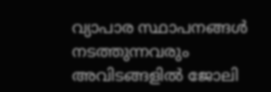വ്യാപാര സ്ഥാപനങ്ങള്‍ നടത്തുന്നവരും അവിടങ്ങളില്‍ ജോലി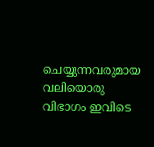ചെയ്യുന്നവരുമായ വലിയൊരു വിഭാഗം ഇവിടെ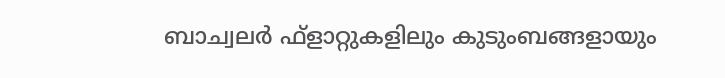ബാച്വലര്‍ ഫ്‌ളാറ്റുകളിലും കുടുംബങ്ങളായും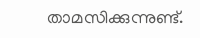താമസിക്കുന്നുണ്ട്.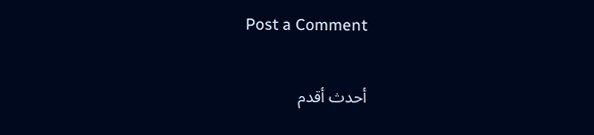Post a Comment

أحدث أقدم